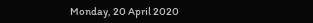Monday, 20 April 2020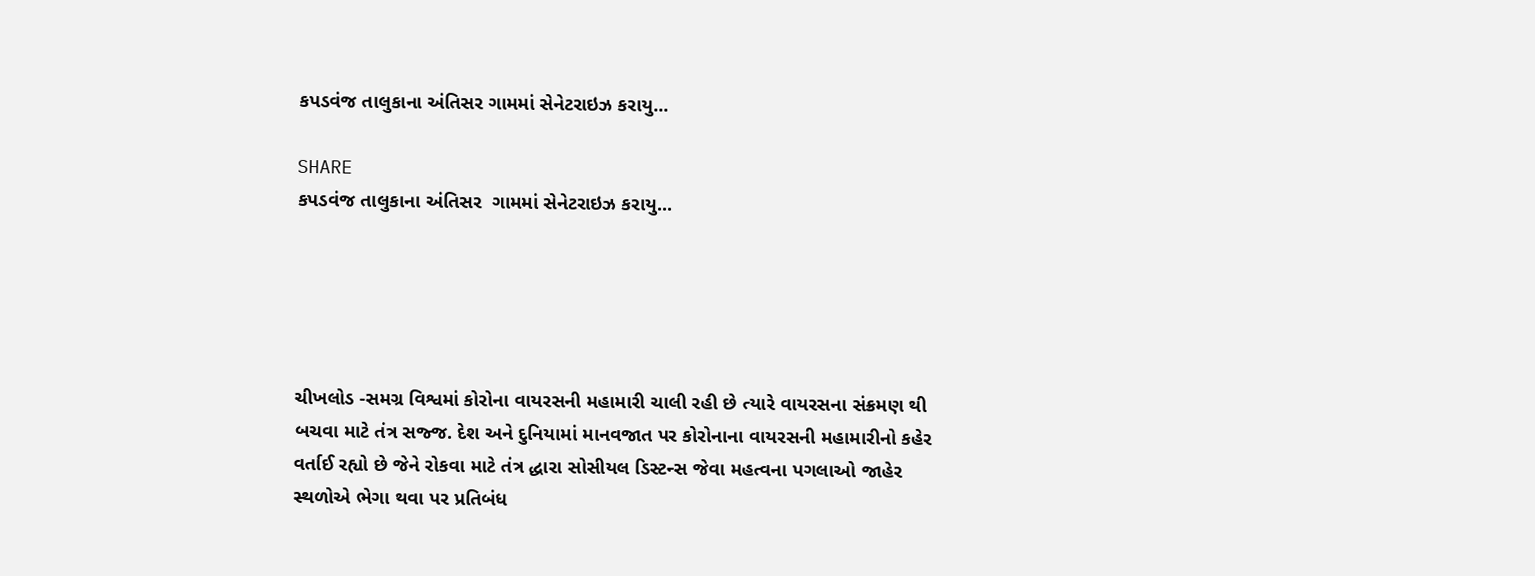કપડવંજ તાલુકાના અંતિસર ગામમાં સેનેટરાઇઝ કરાયુ...

SHARE
કપડવંજ તાલુકાના અંતિસર  ગામમાં સેનેટરાઇઝ કરાયુ...





ચીખલોડ -સમગ્ર વિશ્વમાં કોરોના વાયરસની મહામારી ચાલી રહી છે ત્યારે વાયરસના સંક્રમણ થી બચવા માટે તંત્ર સજ્જ. દેશ અને દુનિયામાં માનવજાત પર કોરોનાના વાયરસની મહામારીનો કહેર વર્તાઈ રહ્યો છે જેને રોકવા માટે તંત્ર દ્ધારા સોસીયલ ડિસ્ટન્સ જેવા મહત્વના પગલાઓ જાહેર સ્થળોએ ભેગા થવા પર પ્રતિબંધ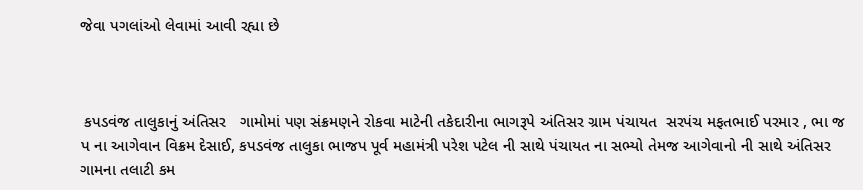જેવા પગલાંઓ લેવામાં આવી રહ્યા છે



 કપડવંજ તાલુકાનું અંતિસર   ગામોમાં પણ સંક્રમણને રોકવા માટેની તકેદારીના ભાગરૂપે અંતિસર ગ્રામ પંચાયત  સરપંચ મફતભાઈ પરમાર , ભા જ પ ના આગેવાન વિક્રમ દેસાઈ, કપડવંજ તાલુકા ભાજપ પૂર્વ મહામંત્રી પરેશ પટેલ ની સાથે પંચાયત ના સભ્યો તેમજ આગેવાનો ની સાથે અંતિસર  ગામના તલાટી કમ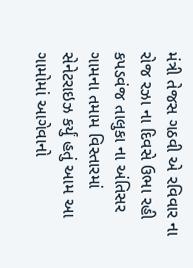મંત્રી તેજસ ગઠવી એ રવિવાર ના રોજ રઝા ના દિવસે ઉભા રહી કપડવંજ તાલુકા ના અંતિસર ગામના તમામ વિસ્તારમાં  સેનેટરાઇઝ કર્યું હતું આમ આ ગામોમાં આગેવાનો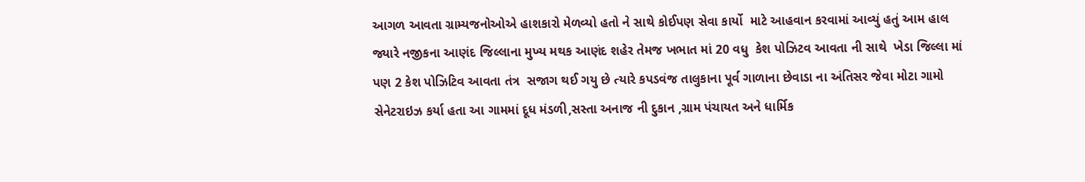આગળ આવતા ગ્રામ્યજનોઓએ હાશકારો મેળવ્યો હતો ને સાથે કોઈપણ સેવા કાર્યો  માટે આહવાન કરવામાં આવ્યું હતું આમ હાલ જ્યારે નજીકના આણંદ જિલ્લાના મુખ્ય મથક આણંદ શહેર તેમજ ખભાત માં 20 વધુ  કેશ પોઝિટવ આવતા ની સાથે  ખેડા જિલ્લા માં પણ 2 કેશ પોઝિટિવ આવતા તંત્ર  સજાગ થઈ ગયુ છે ત્યારે કપડવંજ તાલુકાના પૂર્વ ગાળાના છેવાડા ના અંતિસર જેવા મોટા ગામો સેનેટરાઇઝ કર્યા હતા આ ગામમાં દૂધ મંડળી,સસ્તા અનાજ ની દુકાન ,ગ્રામ પંચાયત અને ધાર્મિક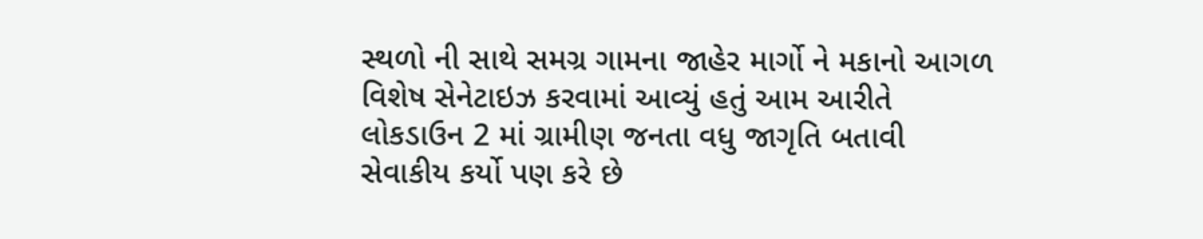સ્થળો ની સાથે સમગ્ર ગામના જાહેર માર્ગો ને મકાનો આગળ વિશેષ સેનેટાઇઝ કરવામાં આવ્યું હતું આમ આરીતે લોકડાઉન 2 માં ગ્રામીણ જનતા વધુ જાગૃતિ બતાવી સેવાકીય કર્યો પણ કરે છે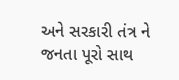અને સરકારી તંત્ર ને જનતા પૂરો સાથ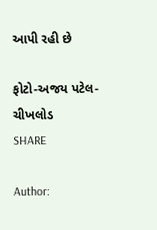આપી રહી છે

ફોટો-અજય પટેલ-ચીખલોડ
SHARE

Author: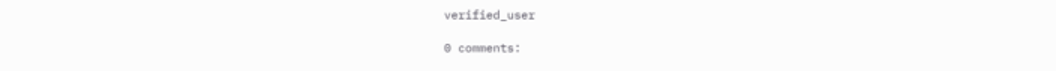verified_user

0 comments: